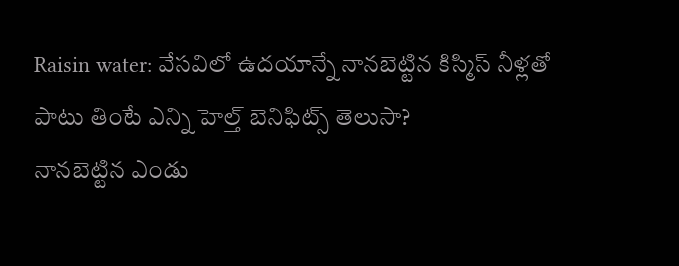Raisin water: వేసవిలో ఉదయాన్నే నానబెట్టిన కిస్మిస్ నీళ్లతో పాటు తింటే ఎన్ని హెల్త్ బెనిఫిట్స్ తెలుసా?
నానబెట్టిన ఎండు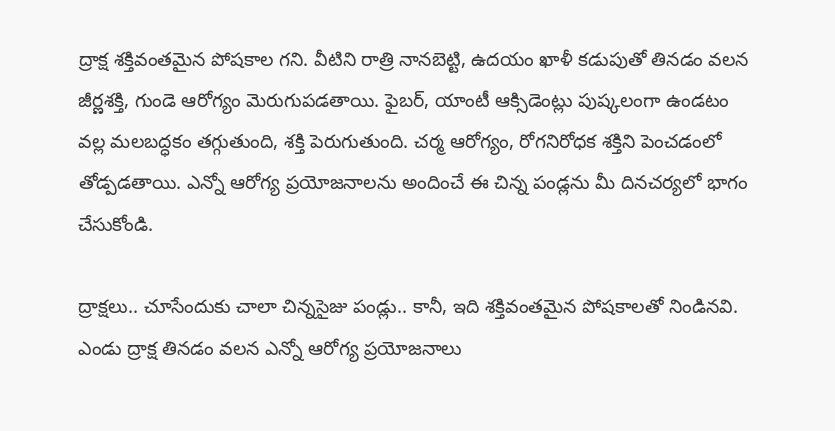ద్రాక్ష శక్తివంతమైన పోషకాల గని. వీటిని రాత్రి నానబెట్టి, ఉదయం ఖాళీ కడుపుతో తినడం వలన జీర్ణశక్తి, గుండె ఆరోగ్యం మెరుగుపడతాయి. ఫైబర్, యాంటీ ఆక్సిడెంట్లు పుష్కలంగా ఉండటం వల్ల మలబద్ధకం తగ్గుతుంది, శక్తి పెరుగుతుంది. చర్మ ఆరోగ్యం, రోగనిరోధక శక్తిని పెంచడంలో తోడ్పడతాయి. ఎన్నో ఆరోగ్య ప్రయోజనాలను అందించే ఈ చిన్న పండ్లను మీ దినచర్యలో భాగం చేసుకోండి.

ద్రాక్షలు.. చూసేందుకు చాలా చిన్నసైజు పండ్లు.. కానీ, ఇది శక్తివంతమైన పోషకాలతో నిండినవి. ఎండు ద్రాక్ష తినడం వలన ఎన్నో ఆరోగ్య ప్రయోజనాలు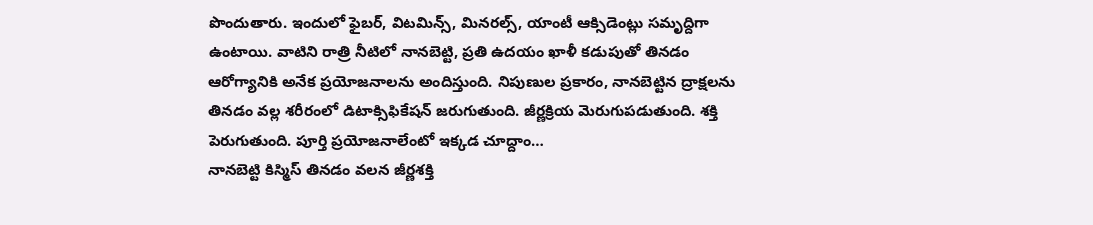పొందుతారు. ఇందులో ఫైబర్, విటమిన్స్, మినరల్స్, యాంటీ ఆక్సిడెంట్లు సమృద్దిగా ఉంటాయి. వాటిని రాత్రి నీటిలో నానబెట్టి, ప్రతి ఉదయం ఖాళీ కడుపుతో తినడం ఆరోగ్యానికి అనేక ప్రయోజనాలను అందిస్తుంది. నిపుణుల ప్రకారం, నానబెట్టిన ద్రాక్షలను తినడం వల్ల శరీరంలో డిటాక్సిఫికేషన్ జరుగుతుంది. జీర్ణక్రియ మెరుగుపడుతుంది. శక్తి పెరుగుతుంది. పూర్తి ప్రయోజనాలేంటో ఇక్కడ చూద్దాం…
నానబెట్టి కిస్మిస్ తినడం వలన జీర్ణశక్తి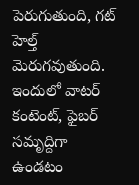పెరుగుతుంది, గట్ హెల్త్ మెరుగవుతుంది. ఇందులో వాటర్ కంటెంట్, ఫైబర్ సమృద్దిగా ఉండటం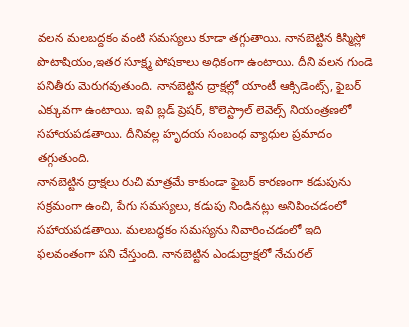వలన మలబద్దకం వంటి సమస్యలు కూడా తగ్గుతాయి. నానబెట్టిన కిస్మిస్లో పొటాషియం,ఇతర సూక్ష్మ పోషకాలు అధికంగా ఉంటాయి. దీని వలన గుండె పనితీరు మెరుగవుతుంది. నానబెట్టిన ద్రాక్షల్లో యాంటీ ఆక్సిడెంట్స్, ఫైబర్ ఎక్కువగా ఉంటాయి. ఇవి బ్లడ్ ప్రెషర్, కొలెస్ట్రాల్ లెవెల్స్ నియంత్రణలో సహాయపడతాయి. దీనివల్ల హృదయ సంబంధ వ్యాధుల ప్రమాదం తగ్గుతుంది.
నానబెట్టిన ద్రాక్షలు రుచి మాత్రమే కాకుండా ఫైబర్ కారణంగా కడుపును సక్రమంగా ఉంచి, పేగు సమస్యలు, కడుపు నిండినట్లు అనిపించడంలో సహాయపడతాయి. మలబద్ధకం సమస్యను నివారించడంలో ఇది ఫలవంతంగా పని చేస్తుంది. నానబెట్టిన ఎండుద్రాక్షలో నేచురల్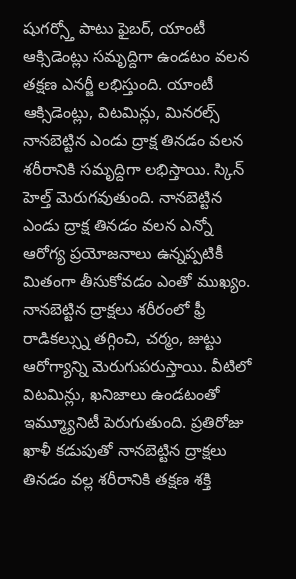షుగర్స్తో పాటు ఫైబర్, యాంటీ ఆక్సిడెంట్లు సమృద్దిగా ఉండటం వలన తక్షణ ఎనర్జీ లభిస్తుంది. యాంటీ ఆక్సిడెంట్లు, విటమిన్లు, మినరల్స్ నానబెట్టిన ఎండు ద్రాక్ష తినడం వలన శరీరానికి సమృద్దిగా లభిస్తాయి. స్కిన్ హెల్త్ మెరుగవుతుంది. నానబెట్టిన ఎండు ద్రాక్ష తినడం వలన ఎన్నో ఆరోగ్య ప్రయోజనాలు ఉన్నప్పటికీ మితంగా తీసుకోవడం ఎంతో ముఖ్యం.
నానబెట్టిన ద్రాక్షలు శరీరంలో ఫ్రీ రాడికల్స్ను తగ్గించి, చర్మం, జుట్టు ఆరోగ్యాన్ని మెరుగుపరుస్తాయి. వీటిలో విటమిన్లు, ఖనిజాలు ఉండటంతో ఇమ్మ్యూనిటీ పెరుగుతుంది. ప్రతిరోజు ఖాళీ కడుపుతో నానబెట్టిన ద్రాక్షలు తినడం వల్ల శరీరానికి తక్షణ శక్తి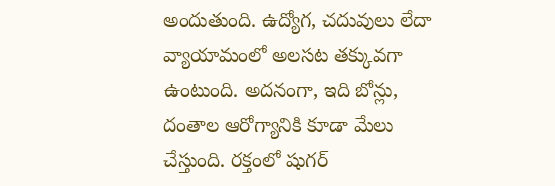అందుతుంది. ఉద్యోగ, చదువులు లేదా వ్యాయామంలో అలసట తక్కువగా ఉంటుంది. అదనంగా, ఇది బోన్లు, దంతాల ఆరోగ్యానికి కూడా మేలు చేస్తుంది. రక్తంలో షుగర్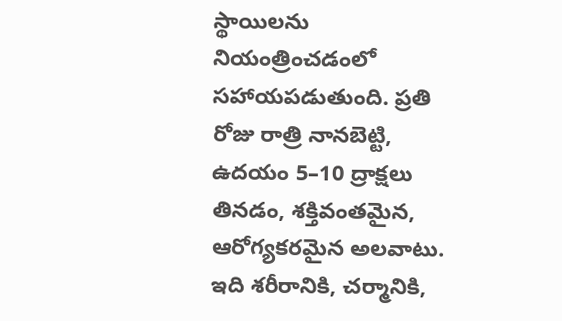స్థాయిలను నియంత్రించడంలో సహాయపడుతుంది. ప్రతి రోజు రాత్రి నానబెట్టి, ఉదయం 5–10 ద్రాక్షలు తినడం, శక్తివంతమైన, ఆరోగ్యకరమైన అలవాటు. ఇది శరీరానికి, చర్మానికి,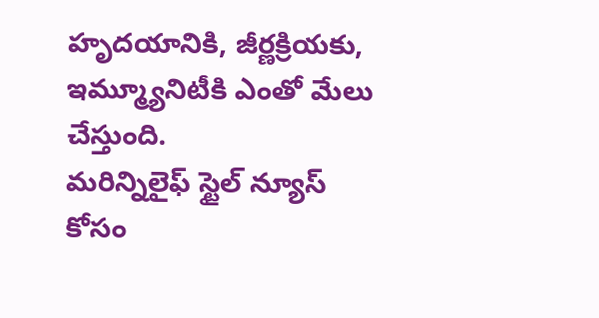హృదయానికి, జీర్ణక్రియకు, ఇమ్మ్యూనిటీకి ఎంతో మేలు చేస్తుంది.
మరిన్నిలైఫ్ స్టైల్ న్యూస్ కోసం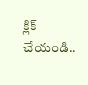క్లిక్ చేయండి..